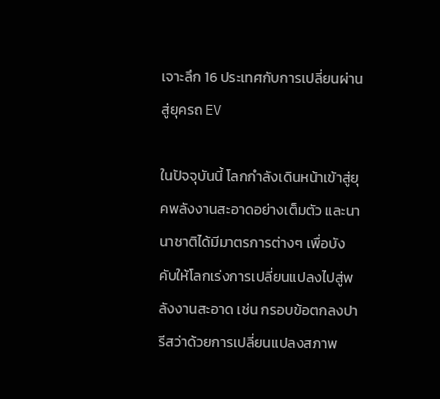เจาะลึก 16 ประเทศกับการเปลี่ยนผ่านสู่ยุครถ EV

ในปัจจุบันนี้ โลกกำลังเดินหน้าเข้าสู่ยุคพลังงานสะอาดอย่างเต็มตัว และนานาชาติได้มีมาตรการต่างๆ เพื่อบังคับให้โลกเร่งการเปลี่ยนแปลงไปสู่พลังงานสะอาด เช่น กรอบข้อตกลงปารีสว่าด้วยการเปลี่ยนแปลงสภาพ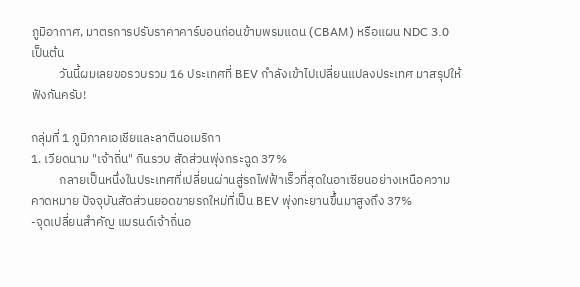ภูมิอากาศ, มาตรการปรับราคาคาร์บอนก่อนข้ามพรมแดน (CBAM) หรือแผน NDC 3.0 เป็นต้น
          วันนี้ผมเลยขอรวบรวม 16 ประเทศที่ BEV กำลังเข้าไปเปลี่ยนแปลงประเทศ มาสรุปให้ฟังกันครับ!

กลุ่มที่ 1 ภูมิภาคเอเชียและลาตินอเมริกา
1. เวียดนาม "เจ้าถิ่น" กินรวบ สัดส่วนพุ่งกระฉูด 37%
          กลายเป็นหนึ่งในประเทศที่เปลี่ยนผ่านสู่รถไฟฟ้าเร็วที่สุดในอาเซียนอย่างเหนือความคาดหมาย ปัจจุบันสัดส่วนยอดขายรถใหม่ที่เป็น BEV พุ่งทะยานขึ้นมาสูงถึง 37%
-จุดเปลี่ยนสำคัญ แบรนด์เจ้าถิ่นอ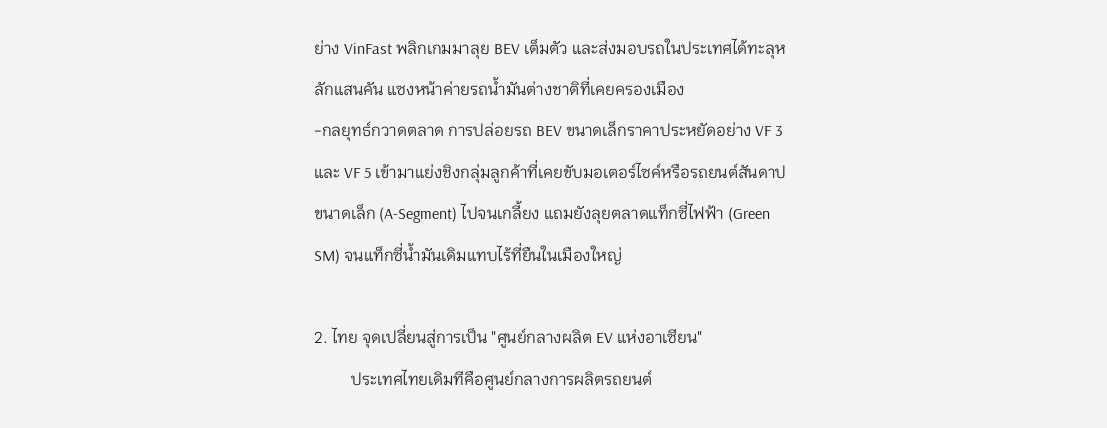ย่าง VinFast พลิกเกมมาลุย BEV เต็มตัว และส่งมอบรถในประเทศได้ทะลุหลักแสนคัน แซงหน้าค่ายรถน้ำมันต่างชาติที่เคยครองเมือง
-กลยุทธ์กวาดตลาด การปล่อยรถ BEV ขนาดเล็กราคาประหยัดอย่าง VF 3 และ VF 5 เข้ามาแย่งชิงกลุ่มลูกค้าที่เคยขับมอเตอร์ไซค์หรือรถยนต์สันดาปขนาดเล็ก (A-Segment) ไปจนเกลี้ยง แถมยังลุยตลาดแท็กซี่ไฟฟ้า (Green SM) จนแท็กซี่น้ำมันเดิมแทบไร้ที่ยืนในเมืองใหญ่

2. ไทย จุดเปลี่ยนสู่การเป็น "ศูนย์กลางผลิต EV แห่งอาเซียน"
         ประเทศไทยเดิมทีคือศูนย์กลางการผลิตรถยนต์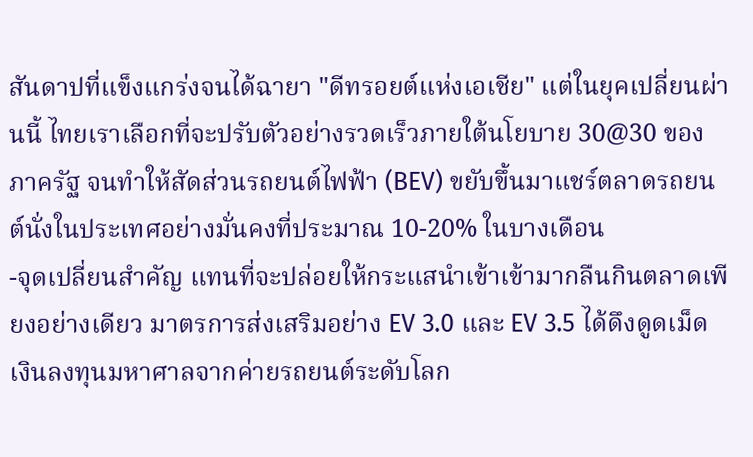สันดาปที่แข็งแกร่งจนได้ฉายา "ดีทรอยต์แห่งเอเชีย" แต่ในยุคเปลี่ยนผ่านนี้ ไทยเราเลือกที่จะปรับตัวอย่างรวดเร็วภายใต้นโยบาย 30@30 ของภาครัฐ จนทำให้สัดส่วนรถยนต์ไฟฟ้า (BEV) ขยับขึ้นมาแชร์ตลาดรถยนต์นั่งในประเทศอย่างมั่นคงที่ประมาณ 10-20% ในบางเดือน
-จุดเปลี่ยนสำคัญ แทนที่จะปล่อยให้กระแสนำเข้าเข้ามากลืนกินตลาดเพียงอย่างเดียว มาตรการส่งเสริมอย่าง EV 3.0 และ EV 3.5 ได้ดึงดูดเม็ดเงินลงทุนมหาศาลจากค่ายรถยนต์ระดับโลก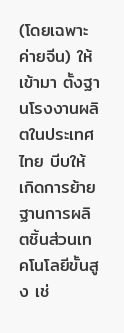(โดยเฉพาะค่ายจีน) ให้เข้ามา ตั้งฐานโรงงานผลิตในประเทศไทย บีบให้เกิดการย้ายฐานการผลิตชิ้นส่วนเทคโนโลยีขั้นสูง เช่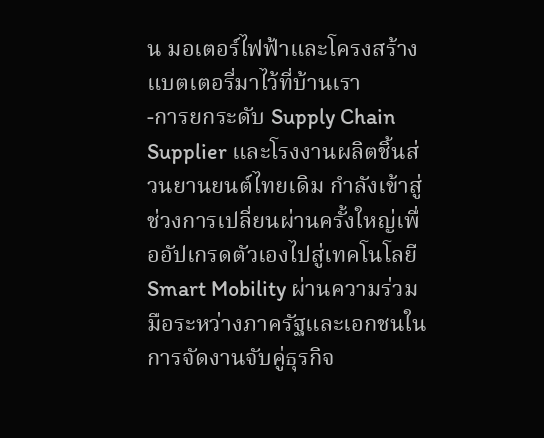น มอเตอร์ไฟฟ้าและโครงสร้างแบตเตอรี่มาไว้ที่บ้านเรา
-การยกระดับ Supply Chain Supplier และโรงงานผลิตชิ้นส่วนยานยนต์ไทยเดิม กำลังเข้าสู่ช่วงการเปลี่ยนผ่านครั้งใหญ่เพื่ออัปเกรดตัวเองไปสู่เทคโนโลยี Smart Mobility ผ่านความร่วมมือระหว่างภาครัฐและเอกชนในการจัดงานจับคู่ธุรกิจ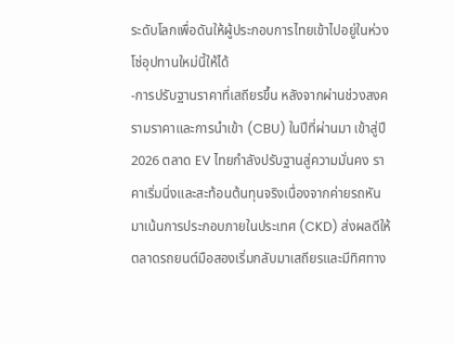ระดับโลกเพื่อดันให้ผู้ประกอบการไทยเข้าไปอยู่ในห่วงโซ่อุปทานใหม่นี้ให้ได้
-การปรับฐานราคาที่เสถียรขึ้น หลังจากผ่านช่วงสงครามราคาและการนำเข้า (CBU) ในปีที่ผ่านมา เข้าสู่ปี 2026 ตลาด EV ไทยกำลังปรับฐานสู่ความมั่นคง ราคาเริ่มนิ่งและสะท้อนต้นทุนจริงเนื่องจากค่ายรถหันมาเน้นการประกอบภายในประเทศ (CKD) ส่งผลดีให้ตลาดรถยนต์มือสองเริ่มกลับมาเสถียรและมีทิศทาง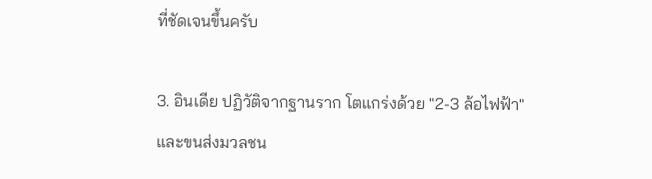ที่ชัดเจนขึ้นครับ

3. อินเดีย ปฏิวัติจากฐานราก โตแกร่งด้วย "2-3 ล้อไฟฟ้า" และขนส่งมวลชน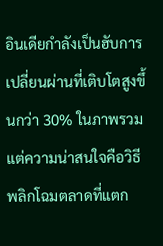อินเดียกำลังเป็นฮับการเปลี่ยนผ่านที่เติบโตสูงขึ้นกว่า 30% ในภาพรวม แต่ความน่าสนใจคือวิธีพลิกโฉมตลาดที่แตก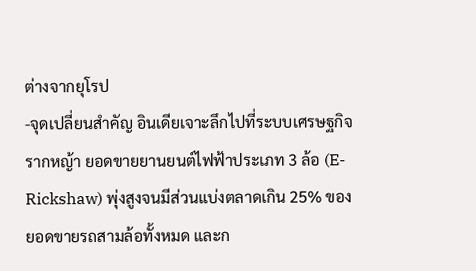ต่างจากยุโรป
-จุดเปลี่ยนสำคัญ อินเดียเจาะลึกไปที่ระบบเศรษฐกิจรากหญ้า ยอดขายยานยนต์ไฟฟ้าประเภท 3 ล้อ (E-Rickshaw) พุ่งสูงจนมีส่วนแบ่งตลาดเกิน 25% ของยอดขายรถสามล้อทั้งหมด และก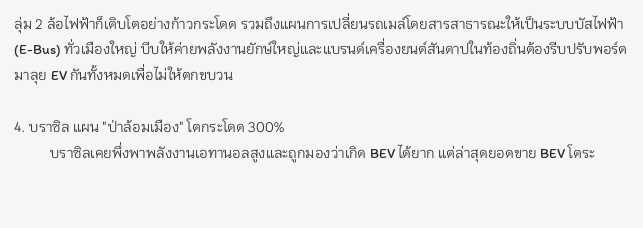ลุ่ม 2 ล้อไฟฟ้าก็เติบโตอย่างก้าวกระโดด รวมถึงแผนการเปลี่ยนรถเมล์โดยสารสาธารณะให้เป็นระบบบัสไฟฟ้า (E-Bus) ทั่วเมืองใหญ่ บีบให้ค่ายพลังงานยักษ์ใหญ่และแบรนด์เครื่องยนต์สันดาปในท้องถิ่นต้องรีบปรับพอร์ตมาลุย EV กันทั้งหมดเพื่อไม่ให้ตกขบวน

4. บราซิล แผน "ป่าล้อมเมือง" โตกระโดด 300%
          บราซิลเคยพึ่งพาพลังงานเอทานอลสูงและถูกมองว่าเกิด BEV ได้ยาก แต่ล่าสุดยอดขาย BEV โตระ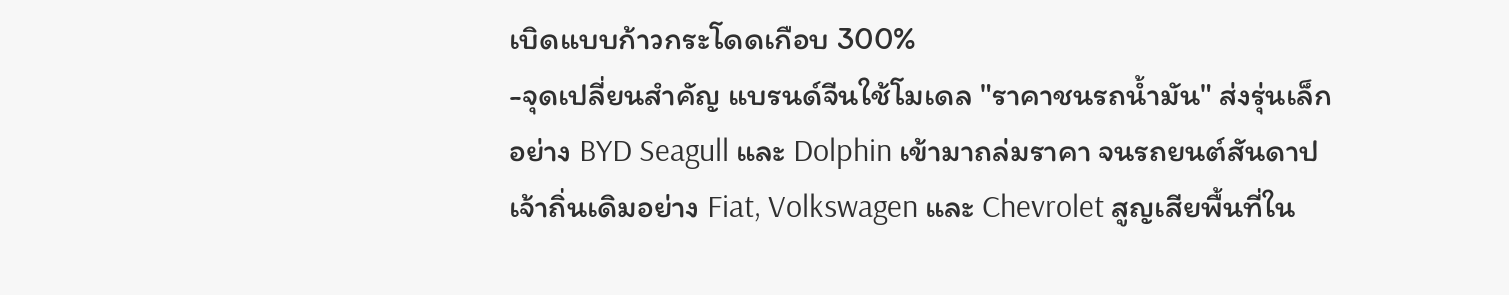เบิดแบบก้าวกระโดดเกือบ 300%
-จุดเปลี่ยนสำคัญ แบรนด์จีนใช้โมเดล "ราคาชนรถน้ำมัน" ส่งรุ่นเล็กอย่าง BYD Seagull และ Dolphin เข้ามาถล่มราคา จนรถยนต์สันดาปเจ้าถิ่นเดิมอย่าง Fiat, Volkswagen และ Chevrolet สูญเสียพื้นที่ใน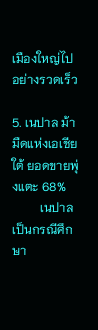เมืองใหญ่ไปอย่างรวดเร็ว

5. เนปาล ม้ามืดแห่งเอเชียใต้ ยอดขายพุ่งแตะ 68%
         เนปาลเป็นกรณีศึกษา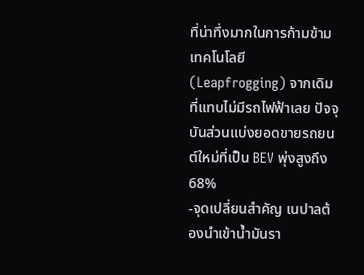ที่น่าทึ่งมากในการก้ามข้ามเทคโนโลยี (Leapfrogging) จากเดิมที่แทบไม่มีรถไฟฟ้าเลย ปัจจุบันส่วนแบ่งยอดขายรถยนต์ใหม่ที่เป็น BEV พุ่งสูงถึง 68%
-จุดเปลี่ยนสำคัญ เนปาลต้องนำเข้าน้ำมันรา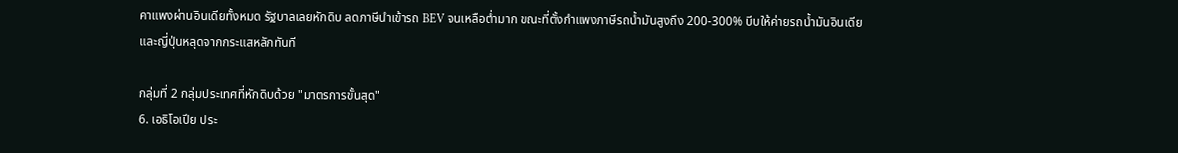คาแพงผ่านอินเดียทั้งหมด รัฐบาลเลยหักดิบ ลดภาษีนำเข้ารถ BEV จนเหลือต่ำมาก ขณะที่ตั้งกำแพงภาษีรถน้ำมันสูงถึง 200-300% บีบให้ค่ายรถน้ำมันอินเดียและญี่ปุ่นหลุดจากกระแสหลักทันที

กลุ่มที่ 2 กลุ่มประเทศที่หักดิบด้วย "มาตรการขั้นสุด"
6. เอธิโอเปีย ประ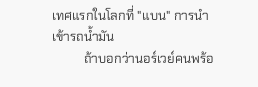เทศแรกในโลกที่ "แบน" การนำเข้ารถน้ำมัน
          ถ้าบอกว่านอร์เวย์คนพร้อ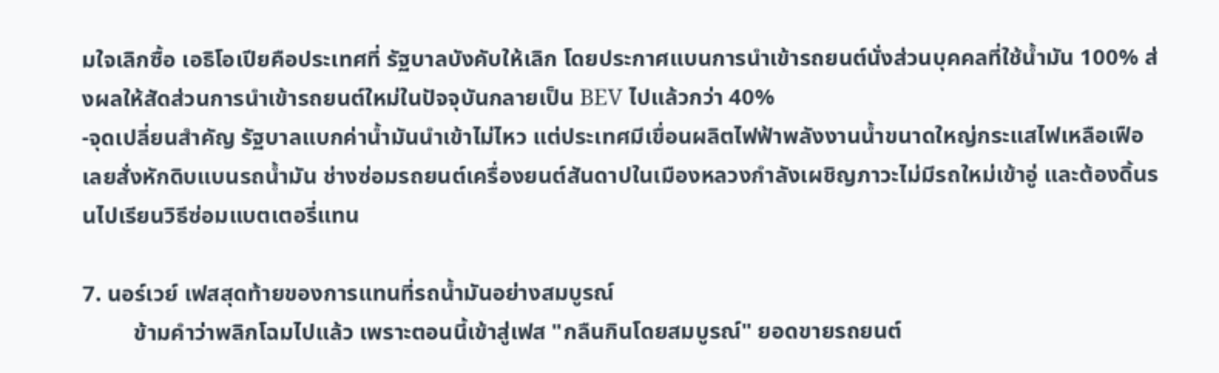มใจเลิกซื้อ เอธิโอเปียคือประเทศที่ รัฐบาลบังคับให้เลิก โดยประกาศแบนการนำเข้ารถยนต์นั่งส่วนบุคคลที่ใช้น้ำมัน 100% ส่งผลให้สัดส่วนการนำเข้ารถยนต์ใหม่ในปัจจุบันกลายเป็น BEV ไปแล้วกว่า 40%
-จุดเปลี่ยนสำคัญ รัฐบาลแบกค่าน้ำมันนำเข้าไม่ไหว แต่ประเทศมีเขื่อนผลิตไฟฟ้าพลังงานน้ำขนาดใหญ่กระแสไฟเหลือเฟือ เลยสั่งหักดิบแบนรถน้ำมัน ช่างซ่อมรถยนต์เครื่องยนต์สันดาปในเมืองหลวงกำลังเผชิญภาวะไม่มีรถใหม่เข้าอู่ และต้องดิ้นรนไปเรียนวิธีซ่อมแบตเตอรี่แทน

7. นอร์เวย์ เฟสสุดท้ายของการแทนที่รถน้ำมันอย่างสมบูรณ์
         ข้ามคำว่าพลิกโฉมไปแล้ว เพราะตอนนี้เข้าสู่เฟส "กลืนกินโดยสมบูรณ์" ยอดขายรถยนต์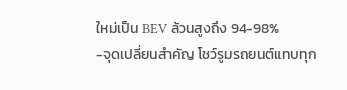ใหม่เป็น BEV ล้วนสูงถึง 94-98%
-จุดเปลี่ยนสำคัญ โชว์รูมรถยนต์แทบทุก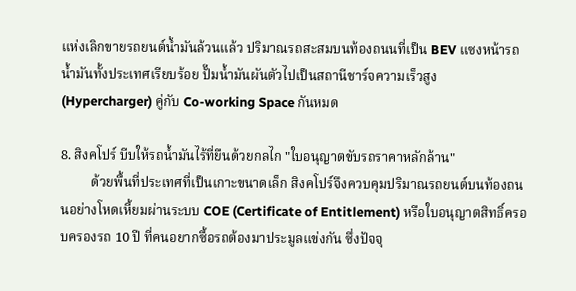แห่งเลิกขายรถยนต์น้ำมันล้วนแล้ว ปริมาณรถสะสมบนท้องถนนที่เป็น BEV แซงหน้ารถน้ำมันทั้งประเทศเรียบร้อย ปั๊มน้ำมันผันตัวไปเป็นสถานีชาร์จความเร็วสูง (Hypercharger) คู่กับ Co-working Space กันหมด

8. สิงคโปร์ บีบให้รถน้ำมันไร้ที่ยืนด้วยกลไก "ใบอนุญาตขับรถราคาหลักล้าน"
         ด้วยพื้นที่ประเทศที่เป็นเกาะขนาดเล็ก สิงคโปร์จึงควบคุมปริมาณรถยนต์บนท้องถนนอย่างโหดเหี้ยมผ่านระบบ COE (Certificate of Entitlement) หรือใบอนุญาตสิทธิ์ครอบครองรถ 10 ปี ที่คนอยากซื้อรถต้องมาประมูลแข่งกัน ซึ่งปัจจุ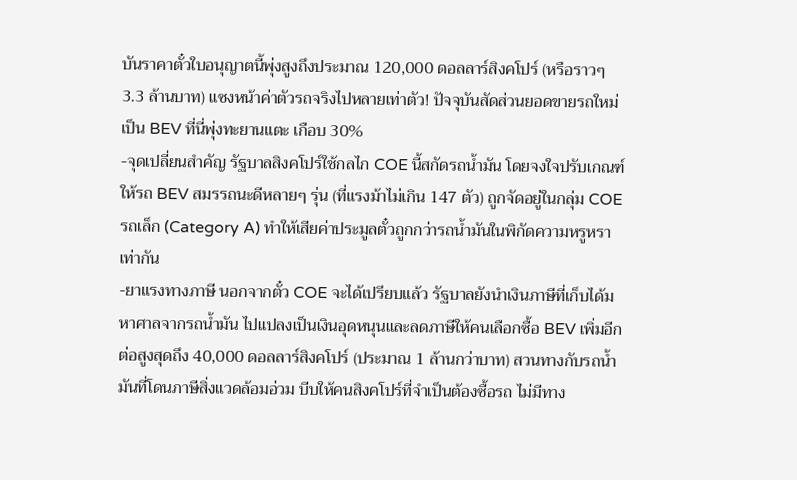บันราคาตั๋วใบอนุญาตนี้พุ่งสูงถึงประมาณ 120,000 ดอลลาร์สิงคโปร์ (หรือราวๆ 3.3 ล้านบาท) แซงหน้าค่าตัวรถจริงไปหลายเท่าตัว! ปัจจุบันสัดส่วนยอดขายรถใหม่เป็น BEV ที่นี่พุ่งทะยานแตะ เกือบ 30%
-จุดเปลี่ยนสำคัญ รัฐบาลสิงคโปร์ใช้กลไก COE นี้สกัดรถน้ำมัน โดยจงใจปรับเกณฑ์ให้รถ BEV สมรรถนะดีหลายๆ รุ่น (ที่แรงม้าไม่เกิน 147 ตัว) ถูกจัดอยู่ในกลุ่ม COE รถเล็ก (Category A) ทำให้เสียค่าประมูลตั๋วถูกกว่ารถน้ำมันในพิกัดความหรูหราเท่ากัน
-ยาแรงทางภาษี นอกจากตั๋ว COE จะได้เปรียบแล้ว รัฐบาลยังนำเงินภาษีที่เก็บได้มหาศาลจากรถน้ำมัน ไปแปลงเป็นเงินอุดหนุนและลดภาษีให้คนเลือกซื้อ BEV เพิ่มอีกต่อสูงสุดถึง 40,000 ดอลลาร์สิงคโปร์ (ประมาณ 1 ล้านกว่าบาท) สวนทางกับรถน้ำมันที่โดนภาษีสิ่งแวดล้อมอ่วม บีบให้คนสิงคโปร์ที่จำเป็นต้องซื้อรถ ไม่มีทาง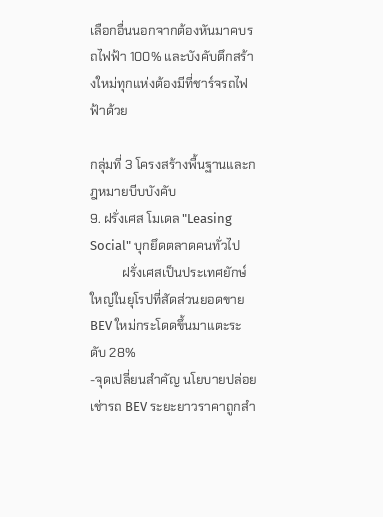เลือกอื่นนอกจากต้องหันมาคบรถไฟฟ้า 100% และบังคับตึกสร้างใหม่ทุกแห่งต้องมีที่ชาร์จรถไฟฟ้าด้วย

กลุ่มที่ 3 โครงสร้างพื้นฐานและกฎหมายบีบบังคับ
9. ฝรั่งเศส โมเดล "Leasing Social" บุกยึดตลาดคนทั่วไป
          ฝรั่งเศสเป็นประเทศยักษ์ใหญ่ในยุโรปที่สัดส่วนยอดขาย BEV ใหม่กระโดดขึ้นมาแตะระดับ 28%
-จุดเปลี่ยนสำคัญ นโยบายปล่อยเช่ารถ BEV ระยะยาวราคาถูกสำ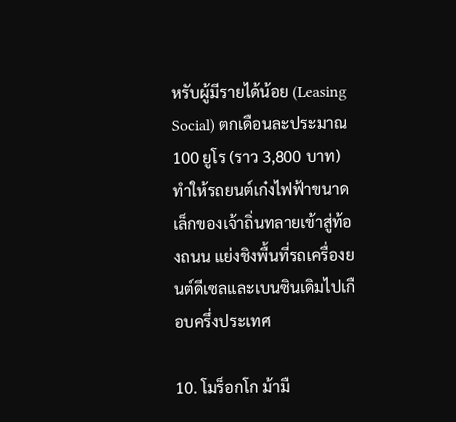หรับผู้มีรายได้น้อย (Leasing Social) ตกเดือนละประมาณ 100 ยูโร (ราว 3,800 บาท) ทำให้รถยนต์เก๋งไฟฟ้าขนาดเล็กของเจ้าถิ่นทลายเข้าสู่ท้องถนน แย่งชิงพื้นที่รถเครื่องยนต์ดีเซลและเบนซินเดิมไปเกือบครึ่งประเทศ

10. โมร็อกโก ม้ามื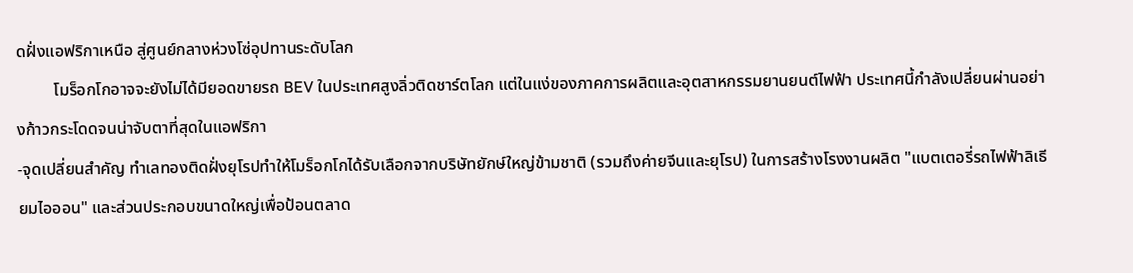ดฝั่งแอฟริกาเหนือ สู่ศูนย์กลางห่วงโซ่อุปทานระดับโลก
         โมร็อกโกอาจจะยังไม่ได้มียอดขายรถ BEV ในประเทศสูงลิ่วติดชาร์ตโลก แต่ในแง่ของภาคการผลิตและอุตสาหกรรมยานยนต์ไฟฟ้า ประเทศนี้กำลังเปลี่ยนผ่านอย่างก้าวกระโดดจนน่าจับตาที่สุดในแอฟริกา
-จุดเปลี่ยนสำคัญ ทำเลทองติดฝั่งยุโรปทำให้โมร็อกโกได้รับเลือกจากบริษัทยักษ์ใหญ่ข้ามชาติ (รวมถึงค่ายจีนและยุโรป) ในการสร้างโรงงานผลิต "แบตเตอรี่รถไฟฟ้าลิเธียมไอออน" และส่วนประกอบขนาดใหญ่เพื่อป้อนตลาด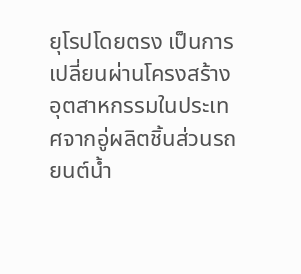ยุโรปโดยตรง เป็นการเปลี่ยนผ่านโครงสร้างอุตสาหกรรมในประเทศจากอู่ผลิตชิ้นส่วนรถยนต์น้ำ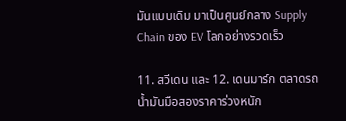มันแบบเดิม มาเป็นศูนย์กลาง Supply Chain ของ EV โลกอย่างรวดเร็ว

11. สวีเดน และ 12. เดนมาร์ก ตลาดรถน้ำมันมือสองราคาร่วงหนัก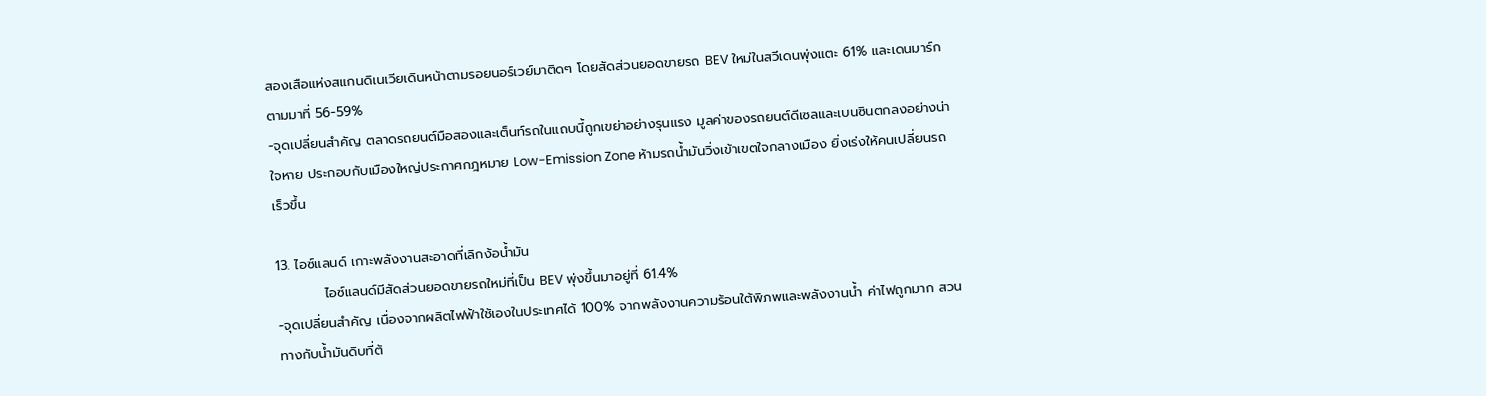สองเสือแห่งสแกนดิเนเวียเดินหน้าตามรอยนอร์เวย์มาติดๆ โดยสัดส่วนยอดขายรถ BEV ใหม่ในสวีเดนพุ่งแตะ 61% และเดนมาร์กตามมาที่ 56-59%
-จุดเปลี่ยนสำคัญ ตลาดรถยนต์มือสองและเต็นท์รถในแถบนี้ถูกเขย่าอย่างรุนแรง มูลค่าของรถยนต์ดีเซลและเบนซินตกลงอย่างน่าใจหาย ประกอบกับเมืองใหญ่ประกาศกฎหมาย Low-Emission Zone ห้ามรถน้ำมันวิ่งเข้าเขตใจกลางเมือง ยิ่งเร่งให้คนเปลี่ยนรถเร็วขึ้น

13. ไอซ์แลนด์ เกาะพลังงานสะอาดที่เลิกง้อน้ำมัน
          ไอซ์แลนด์มีสัดส่วนยอดขายรถใหม่ที่เป็น BEV พุ่งขึ้นมาอยู่ที่ 61.4%
-จุดเปลี่ยนสำคัญ เนื่องจากผลิตไฟฟ้าใช้เองในประเทศได้ 100% จากพลังงานความร้อนใต้พิภพและพลังงานน้ำ ค่าไฟถูกมาก สวนทางกับน้ำมันดิบที่ต้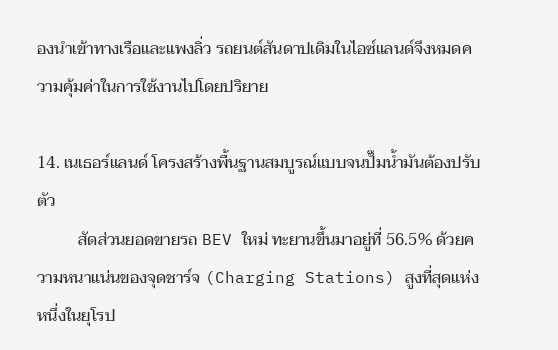องนำเข้าทางเรือและแพงลิ่ว รถยนต์สันดาปเดิมในไอซ์แลนด์จึงหมดความคุ้มค่าในการใช้งานไปโดยปริยาย

14. เนเธอร์แลนด์ โครงสร้างพื้นฐานสมบูรณ์แบบจนปั๊มน้ำมันต้องปรับตัว
          สัดส่วนยอดขายรถ BEV ใหม่ ทะยานขึ้นมาอยู่ที่ 56.5% ด้วยความหนาแน่นของจุดชาร์จ (Charging Stations) สูงที่สุดแห่งหนึ่งในยุโรป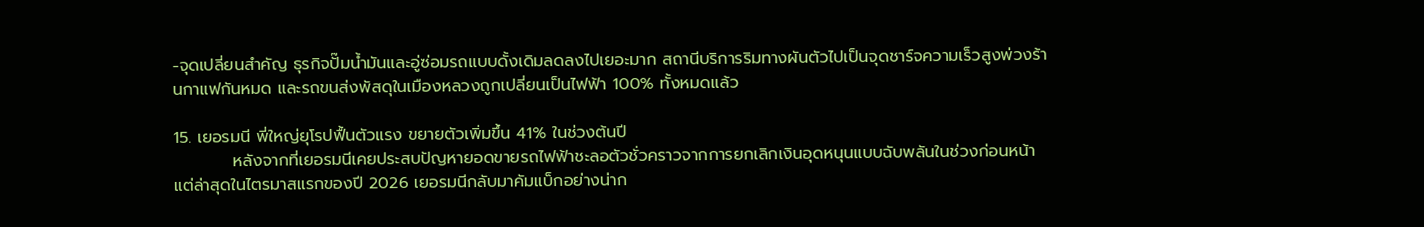-จุดเปลี่ยนสำคัญ ธุรกิจปั๊มน้ำมันและอู่ซ่อมรถแบบดั้งเดิมลดลงไปเยอะมาก สถานีบริการริมทางผันตัวไปเป็นจุดชาร์จความเร็วสูงพ่วงร้านกาแฟกันหมด และรถขนส่งพัสดุในเมืองหลวงถูกเปลี่ยนเป็นไฟฟ้า 100% ทั้งหมดแล้ว

15. เยอรมนี พี่ใหญ่ยุโรปฟื้นตัวแรง ขยายตัวเพิ่มขึ้น 41% ในช่วงต้นปี
          หลังจากที่เยอรมนีเคยประสบปัญหายอดขายรถไฟฟ้าชะลอตัวชั่วคราวจากการยกเลิกเงินอุดหนุนแบบฉับพลันในช่วงก่อนหน้า แต่ล่าสุดในไตรมาสแรกของปี 2026 เยอรมนีกลับมาคัมแบ็กอย่างน่าก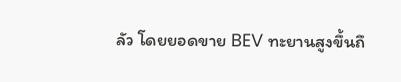ลัว โดยยอดขาย BEV ทะยานสูงขึ้นถึ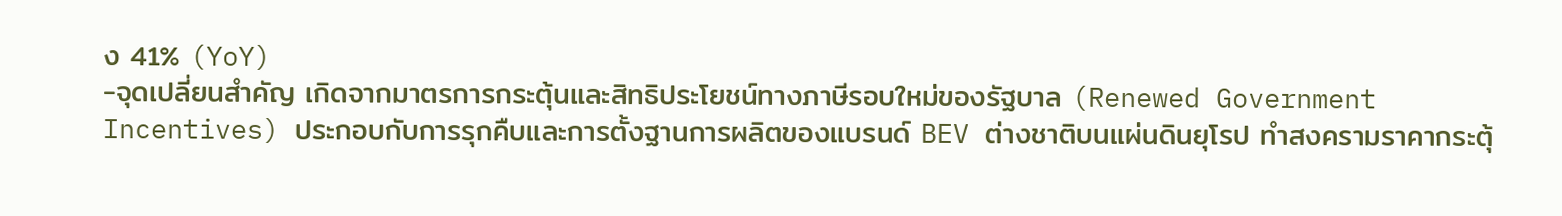ง 41% (YoY)
-จุดเปลี่ยนสำคัญ เกิดจากมาตรการกระตุ้นและสิทธิประโยชน์ทางภาษีรอบใหม่ของรัฐบาล (Renewed Government Incentives) ประกอบกับการรุกคืบและการตั้งฐานการผลิตของแบรนด์ BEV ต่างชาติบนแผ่นดินยุโรป ทำสงครามราคากระตุ้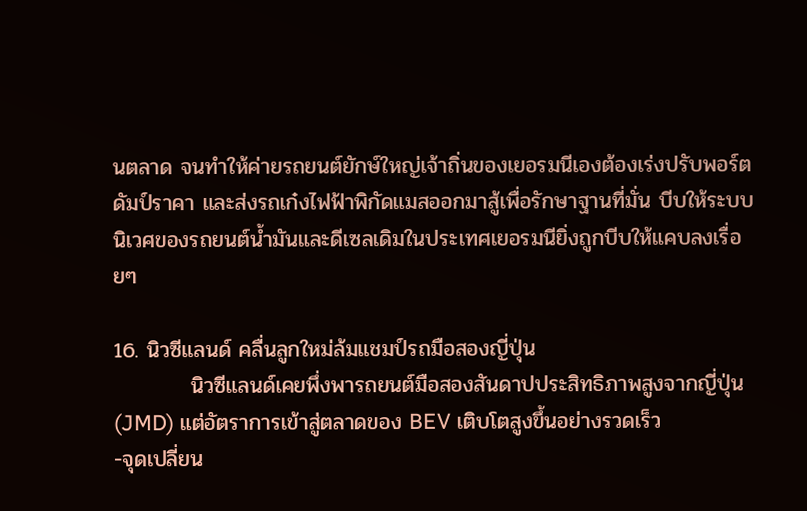นตลาด จนทำให้ค่ายรถยนต์ยักษ์ใหญ่เจ้าถิ่นของเยอรมนีเองต้องเร่งปรับพอร์ต ดัมป์ราคา และส่งรถเก๋งไฟฟ้าพิกัดแมสออกมาสู้เพื่อรักษาฐานที่มั่น บีบให้ระบบนิเวศของรถยนต์น้ำมันและดีเซลเดิมในประเทศเยอรมนียิ่งถูกบีบให้แคบลงเรื่อยๆ

16. นิวซีแลนด์ คลื่นลูกใหม่ล้มแชมป์รถมือสองญี่ปุ่น
          นิวซีแลนด์เคยพึ่งพารถยนต์มือสองสันดาปประสิทธิภาพสูงจากญี่ปุ่น (JMD) แต่อัตราการเข้าสู่ตลาดของ BEV เติบโตสูงขึ้นอย่างรวดเร็ว
-จุดเปลี่ยน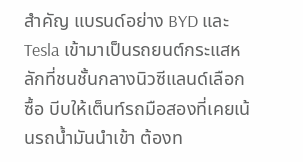สำคัญ แบรนด์อย่าง BYD และ Tesla เข้ามาเป็นรถยนต์กระแสหลักที่ชนชั้นกลางนิวซีแลนด์เลือกซื้อ บีบให้เต็นท์รถมือสองที่เคยเน้นรถน้ำมันนำเข้า ต้องท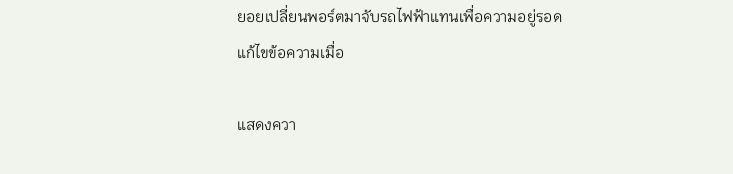ยอยเปลี่ยนพอร์ตมาจับรถไฟฟ้าแทนเพื่อความอยู่รอด
แก้ไขข้อความเมื่อ

แสดงควา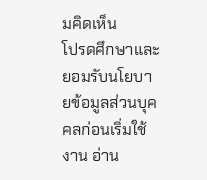มคิดเห็น
โปรดศึกษาและยอมรับนโยบายข้อมูลส่วนบุคคลก่อนเริ่มใช้งาน อ่าน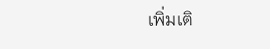เพิ่มเติ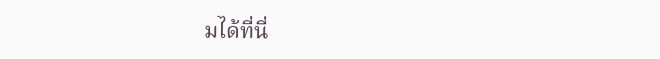มได้ที่นี่